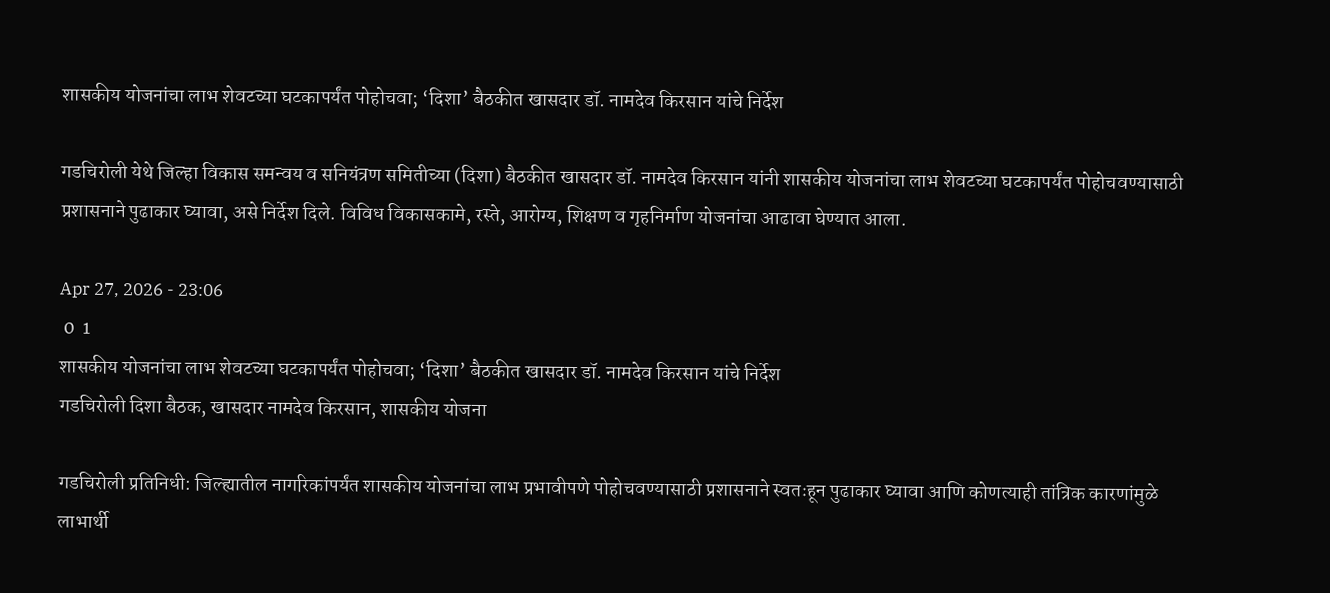शासकीय योजनांचा लाभ शेवटच्या घटकापर्यंत पोहोचवा; ‘दिशा’ बैठकीत खासदार डॉ. नामदेव किरसान यांचे निर्देश

गडचिरोली येथे जिल्हा विकास समन्वय व सनियंत्रण समितीच्या (दिशा) बैठकीत खासदार डॉ. नामदेव किरसान यांनी शासकीय योजनांचा लाभ शेवटच्या घटकापर्यंत पोहोचवण्यासाठी प्रशासनाने पुढाकार घ्यावा, असे निर्देश दिले. विविध विकासकामे, रस्ते, आरोग्य, शिक्षण व गृहनिर्माण योजनांचा आढावा घेण्यात आला.

Apr 27, 2026 - 23:06
 0  1
शासकीय योजनांचा लाभ शेवटच्या घटकापर्यंत पोहोचवा; ‘दिशा’ बैठकीत खासदार डॉ. नामदेव किरसान यांचे निर्देश
गडचिरोली दिशा बैठक, खासदार नामदेव किरसान, शासकीय योजना

गडचिरोली प्रतिनिधी: जिल्ह्यातील नागरिकांपर्यंत शासकीय योजनांचा लाभ प्रभावीपणे पोहोचवण्यासाठी प्रशासनाने स्वतःहून पुढाकार घ्यावा आणि कोणत्याही तांत्रिक कारणांमुळे लाभार्थी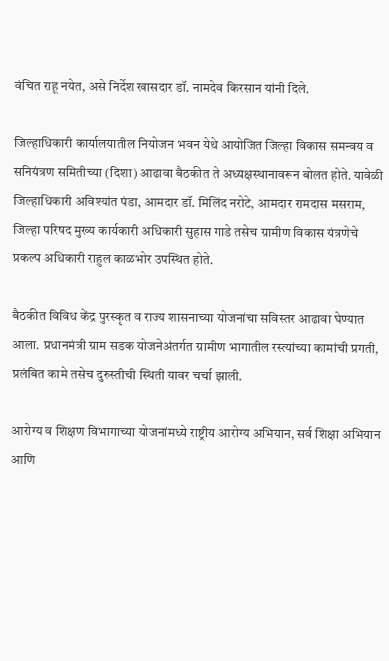वंचित राहू नयेत, असे निर्देश खासदार डॉ. नामदेव किरसान यांनी दिले.

जिल्हाधिकारी कार्यालयातील नियोजन भवन येथे आयोजित जिल्हा विकास समन्वय व सनियंत्रण समितीच्या (दिशा) आढावा बैठकीत ते अध्यक्षस्थानावरून बोलत होते. यावेळी जिल्हाधिकारी अविश्यांत पंडा, आमदार डॉ. मिलिंद नरोटे, आमदार रामदास मसराम, जिल्हा परिषद मुख्य कार्यकारी अधिकारी सुहास गाडे तसेच ग्रामीण विकास यंत्रणेचे प्रकल्प अधिकारी राहुल काळभोर उपस्थित होते.

बैठकीत विविध केंद्र पुरस्कृत व राज्य शासनाच्या योजनांचा सविस्तर आढावा घेण्यात आला. प्रधानमंत्री ग्राम सडक योजनेअंतर्गत ग्रामीण भागातील रस्त्यांच्या कामांची प्रगती, प्रलंबित कामे तसेच दुरुस्तीची स्थिती यावर चर्चा झाली.

आरोग्य व शिक्षण विभागाच्या योजनांमध्ये राष्ट्रीय आरोग्य अभियान, सर्व शिक्षा अभियान आणि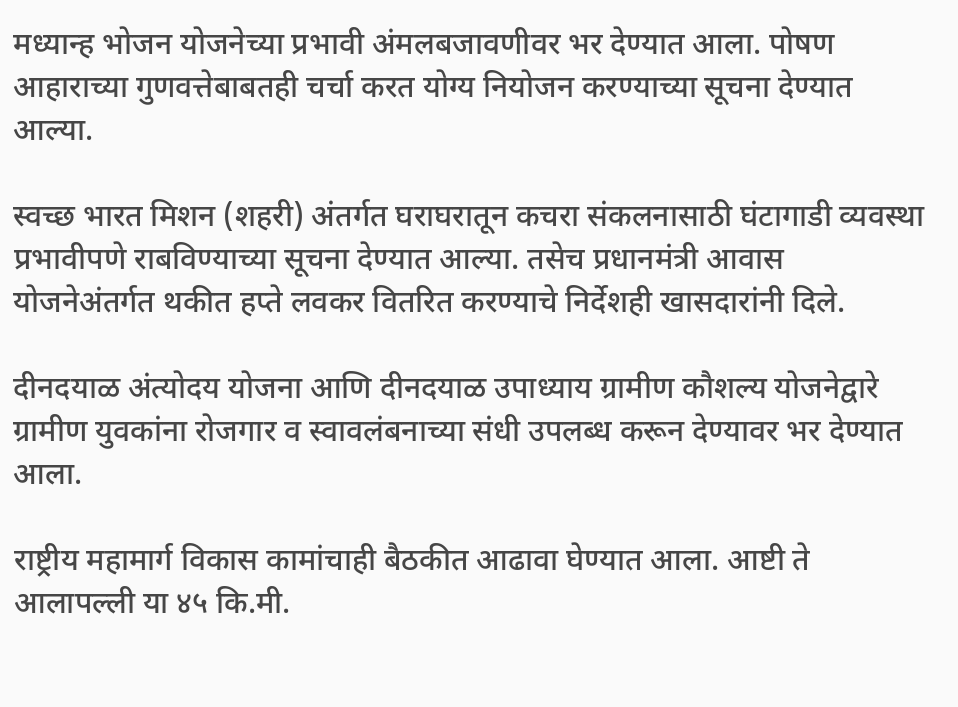मध्यान्ह भोजन योजनेच्या प्रभावी अंमलबजावणीवर भर देण्यात आला. पोषण आहाराच्या गुणवत्तेबाबतही चर्चा करत योग्य नियोजन करण्याच्या सूचना देण्यात आल्या.

स्वच्छ भारत मिशन (शहरी) अंतर्गत घराघरातून कचरा संकलनासाठी घंटागाडी व्यवस्था प्रभावीपणे राबविण्याच्या सूचना देण्यात आल्या. तसेच प्रधानमंत्री आवास योजनेअंतर्गत थकीत हप्ते लवकर वितरित करण्याचे निर्देशही खासदारांनी दिले.

दीनदयाळ अंत्योदय योजना आणि दीनदयाळ उपाध्याय ग्रामीण कौशल्य योजनेद्वारे ग्रामीण युवकांना रोजगार व स्वावलंबनाच्या संधी उपलब्ध करून देण्यावर भर देण्यात आला.

राष्ट्रीय महामार्ग विकास कामांचाही बैठकीत आढावा घेण्यात आला. आष्टी ते आलापल्ली या ४५ कि.मी.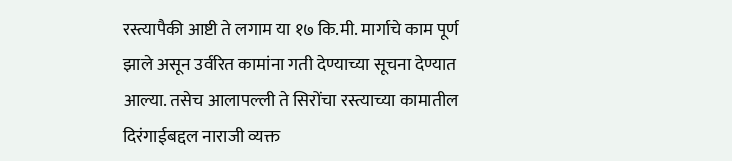रस्त्यापैकी आष्टी ते लगाम या १७ कि.मी. मार्गाचे काम पूर्ण झाले असून उर्वरित कामांना गती देण्याच्या सूचना देण्यात आल्या. तसेच आलापल्ली ते सिरोंचा रस्त्याच्या कामातील दिरंगाईबद्दल नाराजी व्यक्त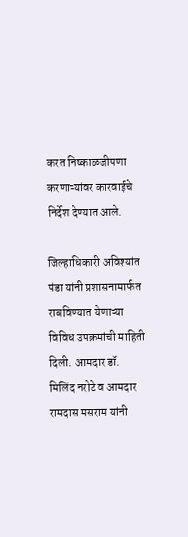करत निष्काळजीपणा करणाऱ्यांवर कारवाईचे निर्देश देण्यात आले.

जिल्हाधिकारी अविश्यांत पंडा यांनी प्रशासनामार्फत राबविण्यात येणाऱ्या विविध उपक्रमांची माहिती दिली. आमदार डॉ. मिलिंद नरोटे व आमदार रामदास मसराम यांनी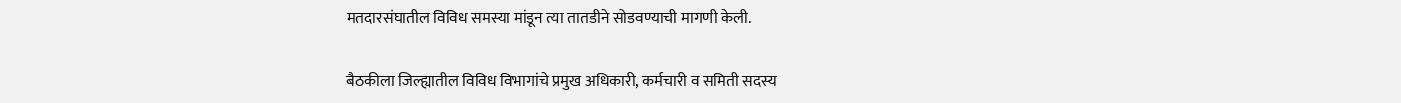मतदारसंघातील विविध समस्या मांडून त्या तातडीने सोडवण्याची मागणी केली.

बैठकीला जिल्ह्यातील विविध विभागांचे प्रमुख अधिकारी, कर्मचारी व समिती सदस्य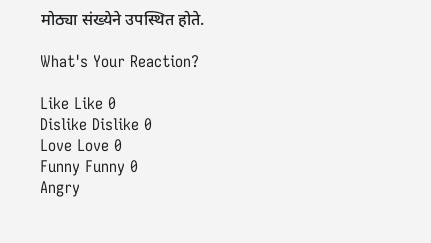मोठ्या संख्येने उपस्थित होते.

What's Your Reaction?

Like Like 0
Dislike Dislike 0
Love Love 0
Funny Funny 0
Angry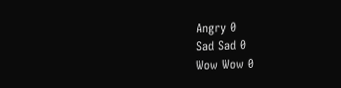Angry 0
Sad Sad 0
Wow Wow 0